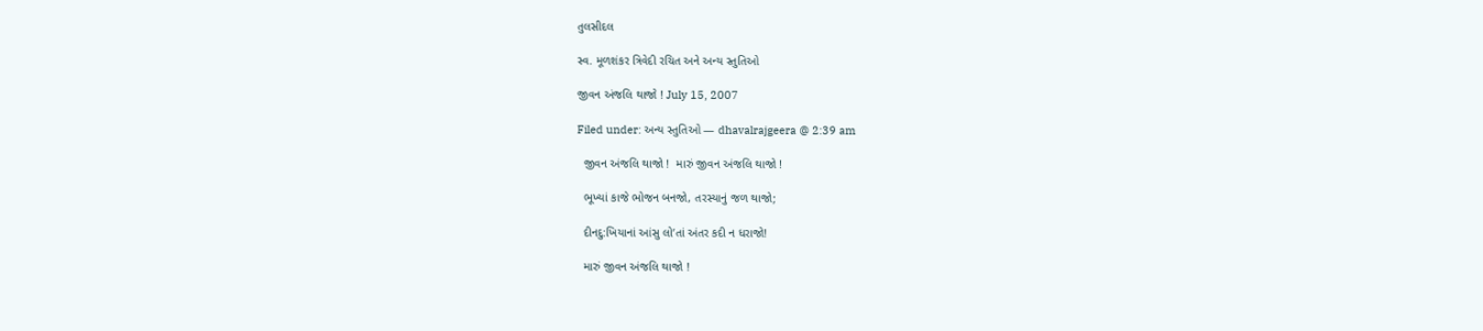તુલસીદલ

સ્વ. મૂળશંકર ત્રિવેદી રચિત અને અન્ય સ્તુતિઓ

જીવન અંજલિ થાજો ! July 15, 2007

Filed under: અન્ય સ્તુતિઓ — dhavalrajgeera @ 2:39 am

  જીવન અંજલિ થાજો !  મારું જીવન અંજલિ થાજો !

  ભૂખ્યાં કાજે ભોજન બનજો, તરસ્યાનું જળ થાજો;

  દીનદુ:ખિયાનાં આંસુ લો’તાં અંતર કદી ન ધરાજો!

  મારું જીવન અંજલિ થાજો !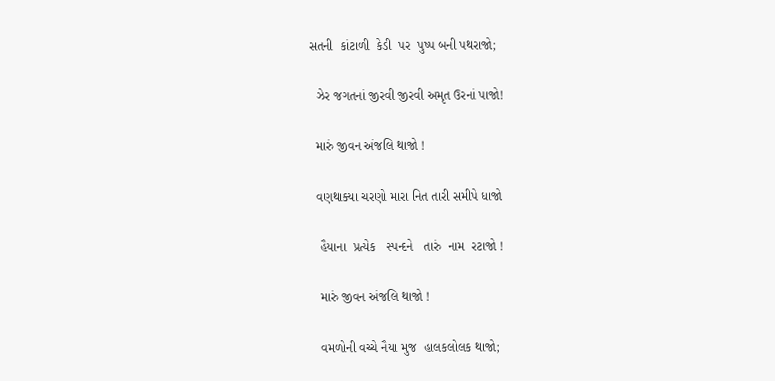સતની  કાંટાળી  કેડી  પર  પુષ્પ બની પથરાજો;

  ઝેર જગતનાં જીરવી જીરવી અમૃત ઉરનાં પાજો!

  મારું જીવન અંજલિ થાજો !

  વણથાક્યા ચરણો મારા નિત તારી સમીપે ધાજો

   હૈયાના  પ્રત્યેક   સ્પન્દને   તારું  નામ  રટાજો !

   મારું જીવન અંજલિ થાજો !

   વમળોની વચ્ચે નૈયા મુજ  હાલકલોલક થાજો;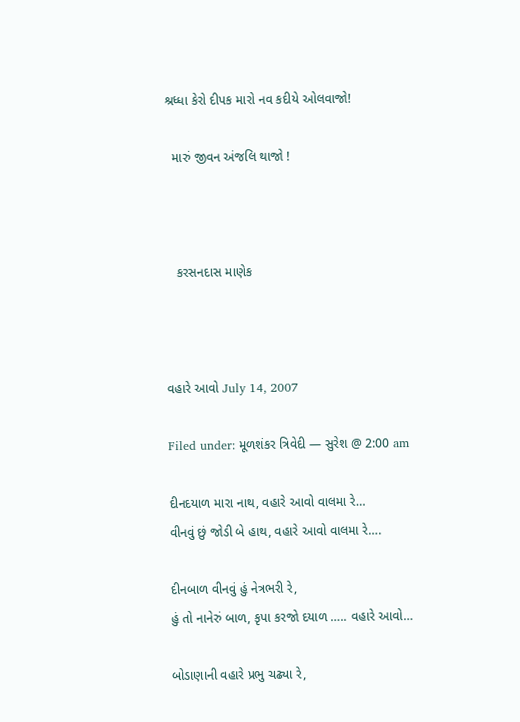શ્રધ્ધા કેરો દીપક મારો નવ કદીયે ઓલવાજો!

  મારું જીવન અંજલિ થાજો !



   કરસનદાસ માણેક



વહારે આવો July 14, 2007

Filed under: મૂળશંકર ત્રિવેદી — સુરેશ @ 2:00 am

દીનદયાળ મારા નાથ, વહારે આવો વાલમા રે…
વીનવું છું જોડી બે હાથ, વહારે આવો વાલમા રે….

દીનબાળ વીનવું હું નેત્રભરી રે,
હું તો નાનેરું બાળ, કૃપા કરજો દયાળ ….. વહારે આવો…

બોડાણાની વહારે પ્રભુ ચઢ્યા રે,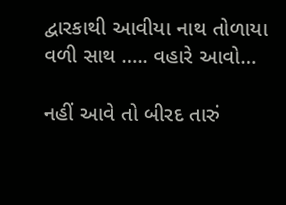દ્વારકાથી આવીયા નાથ તોળાયા વળી સાથ ….. વહારે આવો…

નહીં આવે તો બીરદ તારું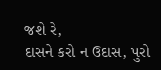જશે રે,
દાસને કરો ન ઉદાસ, પુરો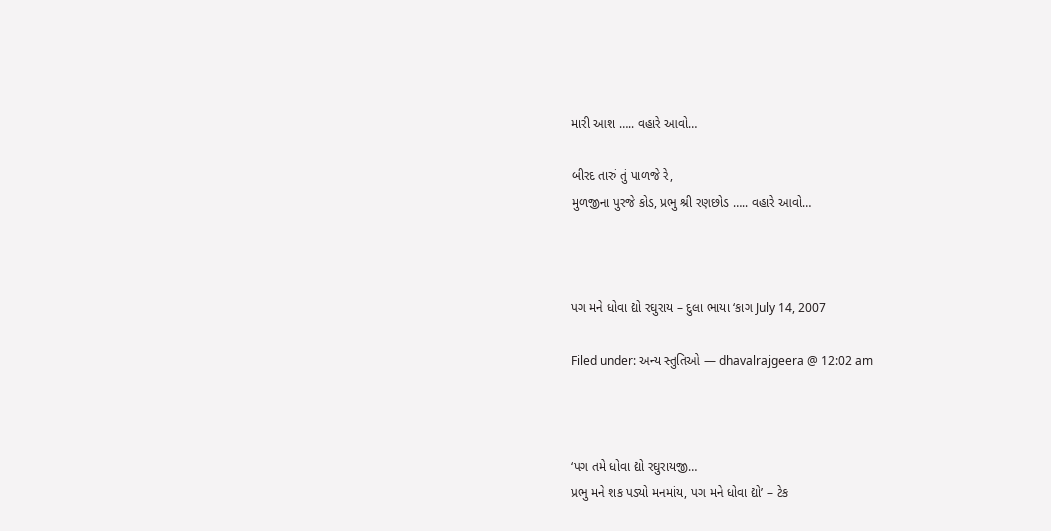મારી આશ ….. વહારે આવો…

બીરદ તારું તું પાળજે રે,
મુળજીના પુરજે કોડ, પ્રભુ શ્રી રણછોડ ….. વહારે આવો…



પગ મને ધોવા દ્યો રઘુરાય – દુલા ભાયા ‘કાગ July 14, 2007

Filed under: અન્ય સ્તુતિઓ — dhavalrajgeera @ 12:02 am



‘પગ તમે ધોવા દ્યો રઘુરાયજી…
પ્રભુ મને શક પડ્યો મનમાંય, પગ મને ધોવા દ્યો’ – ટેક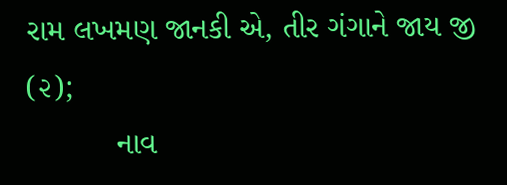રામ લખમણ જાનકી એ, તીર ગંગાને જાય જી (૨);
          નાવ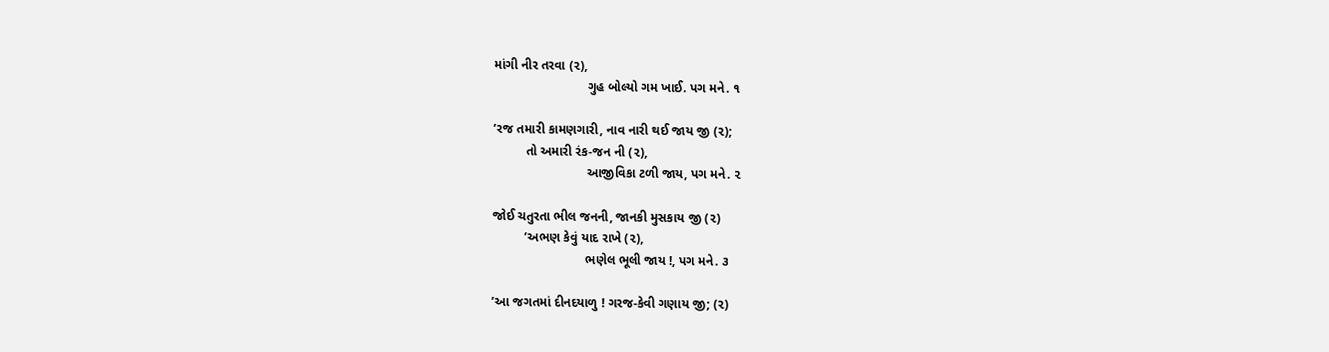માંગી નીર તરવા (૨),
                          ગુહ બોલ્યો ગમ ખાઈ. પગ મને. ૧

’રજ તમારી કામણગારી, નાવ નારી થઈ જાય જી (૨);
         તો અમારી રંક-જન ની (૨),
                          આજીવિકા ટળી જાય, પગ મને. ૨

જોઈ ચતુરતા ભીલ જનની, જાનકી મુસકાય જી (૨)
         ’અભણ કેવું યાદ રાખે (૨),
                          ભણેલ ભૂલી જાય !, પગ મને. ૩

’આ જગતમાં દીનદયાળુ ! ગરજ-કેવી ગણાય જી; (૨)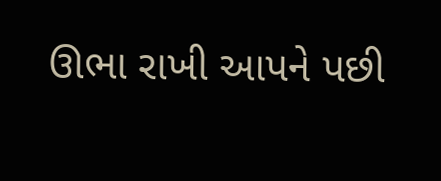ઊભા રાખી આપને પછી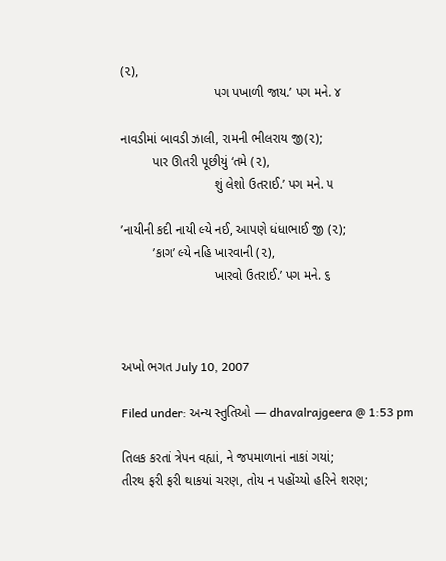(૨),
                          પગ પખાળી જાય.’ પગ મને. ૪

નાવડીમાં બાવડી ઝાલી, રામની ભીલરાય જી(૨);
         પાર ઊતરી પૂછીયું ‘તમે (૨),
                          શું લેશો ઉતરાઈ.’ પગ મને. ૫

’નાયીની કદી નાયી લ્યે નઈ, આપણે ધંધાભાઈ જી (૨);
         ’કાગ’ લ્યે નહિ ખારવાની (૨),
                          ખારવો ઉતરાઈ.’ પગ મને. ૬



અખો ભગત July 10, 2007

Filed under: અન્ય સ્તુતિઓ — dhavalrajgeera @ 1:53 pm

તિલક કરતાં ત્રેપન વહ્યાં, ને જપમાળાનાં નાકાં ગયાં;
તીરથ ફરી ફરી થાકયાં ચરણ, તોય ન પહોંચ્યો હરિને શરણ;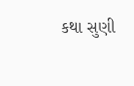કથા સુણી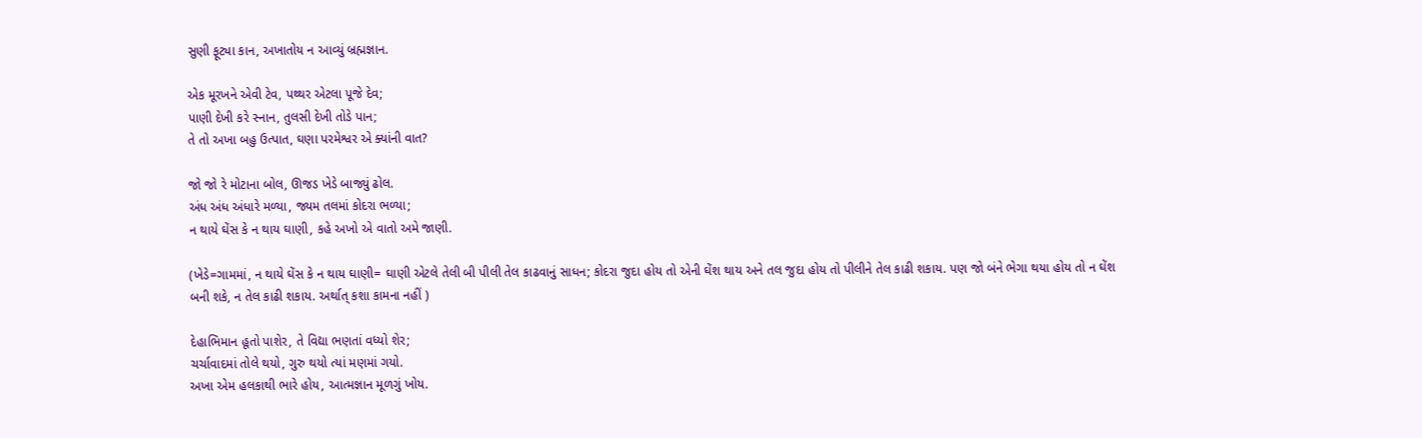સુણી ફૂટ્યા કાન, અખાતોય ન આવ્યું બ્રહ્મજ્ઞાન.

એક મૂરખને એવી ટેવ, પથ્થર એટલા પૂજે દેવ;
પાણી દેખી કરે સ્નાન, તુલસી દેખી તોડે પાન;
તે તો અખા બહુ ઉત્પાત, ઘણા પરમેશ્વર એ ક્યાંની વાત?

જો જો રે મોટાના બોલ, ઊજડ ખેડે બાજ્યું ઢોલ.
અંધ અંધ અંધારે મળ્યા, જ્યમ તલમાં કોદરા ભળ્યા;
ન થાયે ઘેંસ કે ન થાય ઘાણી, કહે અખો એ વાતો અમે જાણી.

(ખેડે=ગામમાં, ન થાયે ઘેંસ કે ન થાય ઘાણી= ઘાણી એટલે તેલી બી પીલી તેલ કાઢવાનું સાધન; કોદરા જુદા હોય તો એની ઘેંશ થાય અને તલ જુદા હોય તો પીલીને તેલ કાઢી શકાય. પણ જો બંને ભેગા થયા હોય તો ન ઘેંશ બની શકે, ન તેલ કાઢી શકાય. અર્થાત્ કશા કામના નહીં )

દેહાભિમાન હૂતો પાશેર, તે વિદ્યા ભણતાં વધ્યો શેર;
ચર્ચાવાદમાં તોલે થયો, ગુરુ થયો ત્યાં મણમાં ગયો.
અખા એમ હલકાથી ભારે હોય, આત્મજ્ઞાન મૂળગું ખોય.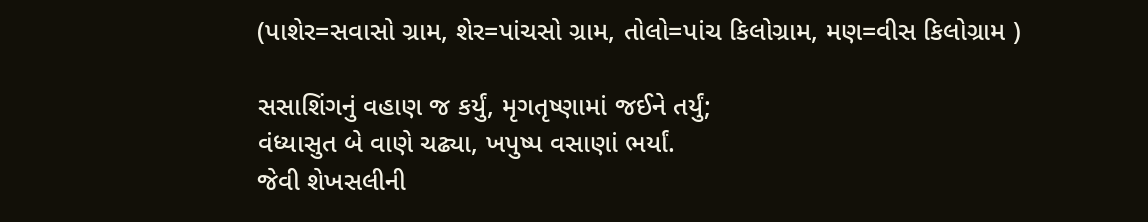(પાશેર=સવાસો ગ્રામ, શેર=પાંચસો ગ્રામ, તોલો=પાંચ કિલોગ્રામ, મણ=વીસ કિલોગ્રામ )

સસાશિંગનું વહાણ જ કર્યું, મૃગતૃષ્ણામાં જઈને તર્યું;
વંધ્યાસુત બે વાણે ચઢ્યા, ખપુષ્પ વસાણાં ભર્યાં.
જેવી શેખસલીની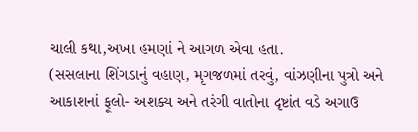ચાલી કથા,અખા હમણાં ને આગળ એવા હતા.
(સસલાના શિંગડાનું વહાણ, મૃગજળમાં તરવું, વાંઝણીના પુત્રો અને આકાશનાં ફૂલો- અશક્ય અને તરંગી વાતોના દૃષ્ટાંત વડે અગાઉ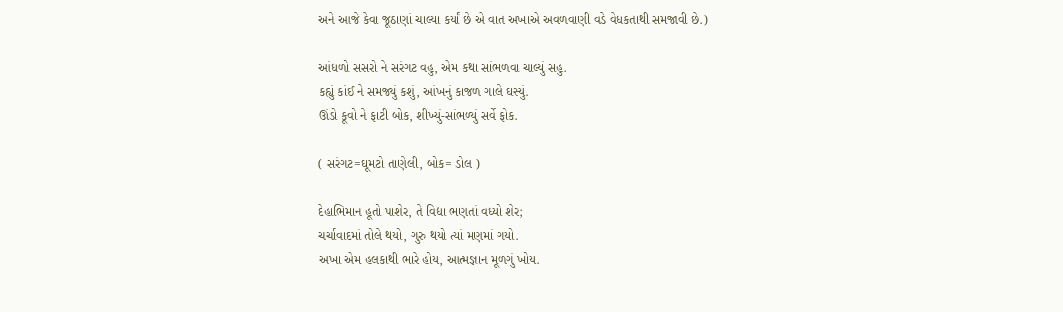અને આજે કેવા જૂઠાણાં ચાલ્યા કર્યાં છે એ વાત અખાએ અવળવાણી વડે વેધકતાથી સમજાવી છે.)

આંધળો સસરો ને સરંગટ વહુ, એમ કથા સાંભળવા ચાલ્યું સહુ.
કહ્યું કાંઈ ને સમજ્યું કશું, આંખનું કાજળ ગાલે ઘસ્યું.
ઊંડો કૂવો ને ફાટી બોક, શીખ્યું-સાંભળ્યું સર્વે ફોક.

( સરંગટ=ઘૂમટો તાણેલી, બોક= ડોલ )

દેહાભિમાન હૂતો પાશેર, તે વિદ્યા ભણતાં વધ્યો શેર;
ચર્ચાવાદમાં તોલે થયો, ગુરુ થયો ત્યાં મણમાં ગયો.
અખા એમ હલકાથી ભારે હોય, આત્મજ્ઞાન મૂળગું ખોય.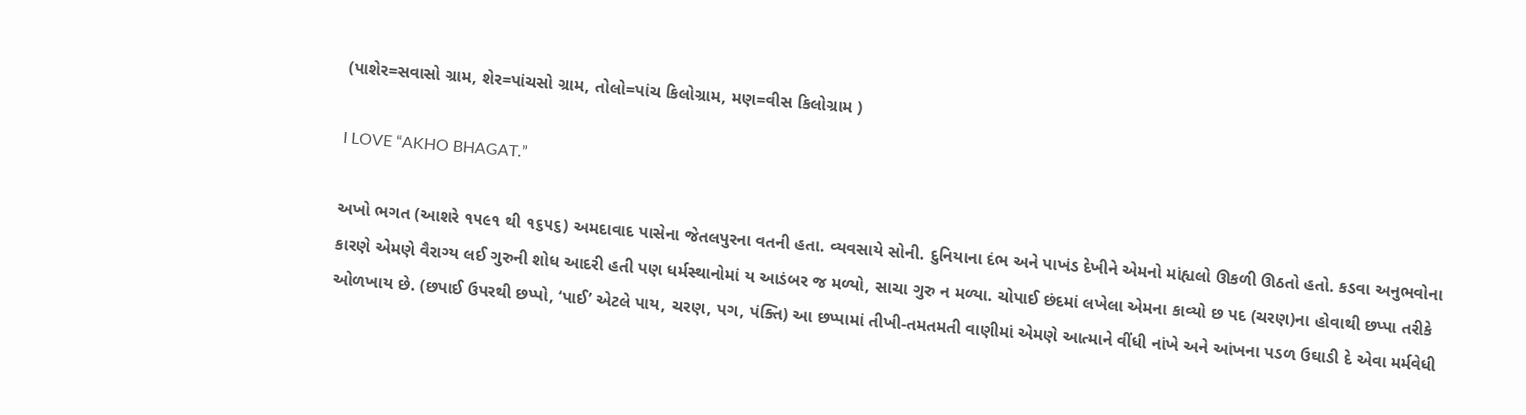(પાશેર=સવાસો ગ્રામ, શેર=પાંચસો ગ્રામ, તોલો=પાંચ કિલોગ્રામ, મણ=વીસ કિલોગ્રામ )

I LOVE “AKHO BHAGAT.”

અખો ભગત (આશરે ૧૫૯૧ થી ૧૬૫૬) અમદાવાદ પાસેના જેતલપુરના વતની હતા. વ્યવસાયે સોની. દુનિયાના દંભ અને પાખંડ દેખીને એમનો માંહ્યલો ઊકળી ઊઠતો હતો. કડવા અનુભવોના કારણે એમણે વૈરાગ્ય લઈ ગુરુની શોધ આદરી હતી પણ ધર્મસ્થાનોમાં ય આડંબર જ મળ્યો, સાચા ગુરુ ન મળ્યા. ચોપાઈ છંદમાં લખેલા એમના કાવ્યો છ પદ (ચરણ)ના હોવાથી છપ્પા તરીકે ઓળખાય છે. (છપાઈ ઉપરથી છપ્પો, ‘પાઈ’ એટલે પાય, ચરણ, પગ, પંક્તિ) આ છપ્પામાં તીખી-તમતમતી વાણીમાં એમણે આત્માને વીંધી નાંખે અને આંખના પડળ ઉઘાડી દે એવા મર્મવેધી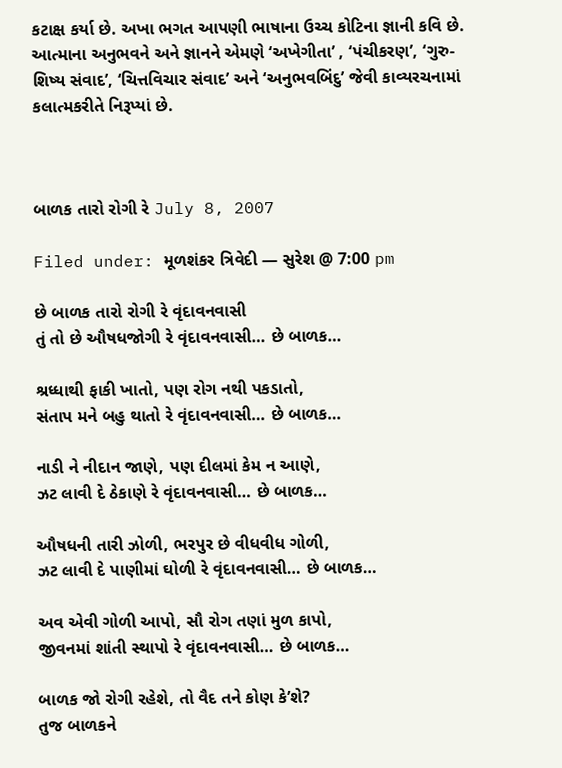કટાક્ષ કર્યા છે. અખા ભગત આપણી ભાષાના ઉચ્ચ કોટિના જ્ઞાની કવિ છે. આત્માના અનુભવને અને જ્ઞાનને એમણે ‘અખેગીતા’ , ‘પંચીકરણ’, ‘ગુરુ-શિષ્ય સંવાદ’, ‘ચિત્તવિચાર સંવાદ’ અને ‘અનુભવબિંદુ’ જેવી કાવ્યરચનામાં કલાત્મકરીતે નિરૂપ્યાં છે.



બાળક તારો રોગી રે July 8, 2007

Filed under: મૂળશંકર ત્રિવેદી — સુરેશ @ 7:00 pm

છે બાળક તારો રોગી રે વૃંદાવનવાસી
તું તો છે ઔષધજોગી રે વૃંદાવનવાસી… છે બાળક…

શ્રધ્ધાથી ફાકી ખાતો, પણ રોગ નથી પકડાતો,
સંતાપ મને બહુ થાતો રે વૃંદાવનવાસી… છે બાળક…

નાડી ને નીદાન જાણે, પણ દીલમાં કેમ ન આણે,
ઝટ લાવી દે ઠેકાણે રે વૃંદાવનવાસી… છે બાળક…

ઔષધની તારી ઝોળી, ભરપુર છે વીધવીધ ગોળી,
ઝટ લાવી દે પાણીમાં ઘોળી રે વૃંદાવનવાસી… છે બાળક…

અવ એવી ગોળી આપો, સૌ રોગ તણાં મુળ કાપો,
જીવનમાં શાંતી સ્થાપો રે વૃંદાવનવાસી… છે બાળક…

બાળક જો રોગી રહેશે, તો વૈદ તને કોણ કે’શે?
તુજ બાળકને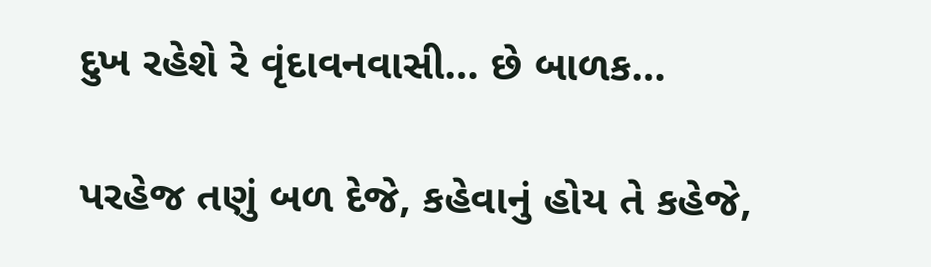દુખ રહેશે રે વૃંદાવનવાસી… છે બાળક…

પરહેજ તણું બળ દેજે, કહેવાનું હોય તે કહેજે,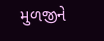મુળજીને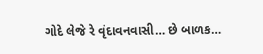ગોદે લેજે રે વૃંદાવનવાસી… છે બાળક…